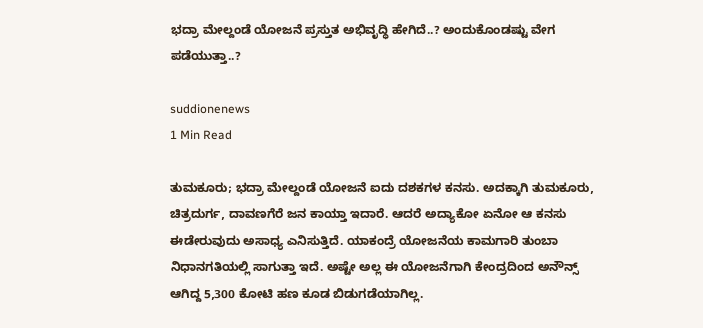ಭದ್ರಾ ಮೇಲ್ದಂಡೆ ಯೋಜನೆ ಪ್ರಸ್ತುತ ಅಭಿವೃದ್ಧಿ ಹೇಗಿದೆ..? ಅಂದುಕೊಂಡಷ್ಟು ವೇಗ ಪಡೆಯುತ್ತಾ..?

suddionenews
1 Min Read

ತುಮಕೂರು; ಭದ್ರಾ ಮೇಲ್ದಂಡೆ ಯೋಜನೆ ಐದು ದಶಕಗಳ ಕನಸು. ಅದಕ್ಕಾಗಿ ತುಮಕೂರು, ಚಿತ್ರದುರ್ಗ, ದಾವಣಗೆರೆ ಜನ ಕಾಯ್ತಾ ಇದಾರೆ. ಆದರೆ ಅದ್ಯಾಕೋ ಏನೋ ಆ ಕನಸು ಈಡೇರುವುದು ಅಸಾಧ್ಯ ಎನಿಸುತ್ತಿದೆ. ಯಾಕಂದ್ರೆ ಯೋಜನೆಯ ಕಾಮಗಾರಿ ತುಂಬಾ ನಿಧಾನಗತಿಯಲ್ಲಿ ಸಾಗುತ್ತಾ ಇದೆ. ಅಷ್ಟೇ ಅಲ್ಲ ಈ ಯೋಜನೆಗಾಗಿ ಕೇಂದ್ರದಿಂದ ಅನೌನ್ಸ್ ಆಗಿದ್ದ 5,300 ಕೋಟಿ ಹಣ ಕೂಡ ಬಿಡುಗಡೆಯಾಗಿಲ್ಲ.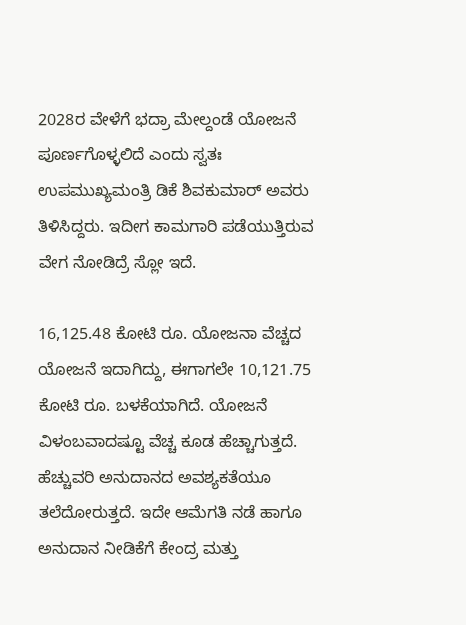2028ರ ವೇಳೆಗೆ ಭದ್ರಾ ಮೇಲ್ದಂಡೆ ಯೋಜನೆ ಪೂರ್ಣಗೊಳ್ಳಲಿದೆ ಎಂದು ಸ್ವತಃ ಉಪಮುಖ್ಯಮಂತ್ರಿ ಡಿಕೆ ಶಿವಕುಮಾರ್ ಅವರು ತಿಳಿಸಿದ್ದರು. ಇದೀಗ ಕಾಮಗಾರಿ ಪಡೆಯುತ್ತಿರುವ ವೇಗ ನೋಡಿದ್ರೆ ಸ್ಲೋ ಇದೆ.

16,125.48 ಕೋಟಿ ರೂ. ಯೋಜನಾ ವೆಚ್ಚದ ಯೋಜನೆ ಇದಾಗಿದ್ದು, ಈಗಾಗಲೇ 10,121.75 ಕೋಟಿ ರೂ. ಬಳಕೆಯಾಗಿದೆ. ಯೋಜನೆ ವಿಳಂಬವಾದಷ್ಟೂ ವೆಚ್ಚ ಕೂಡ ಹೆಚ್ಚಾಗುತ್ತದೆ. ಹೆಚ್ಚುವರಿ ಅನುದಾನದ ಅವಶ್ಯಕತೆಯೂ ತಲೆದೋರುತ್ತದೆ. ಇದೇ ಆಮೆಗತಿ ನಡೆ ಹಾಗೂ ಅನುದಾನ ನೀಡಿಕೆಗೆ ಕೇಂದ್ರ ಮತ್ತು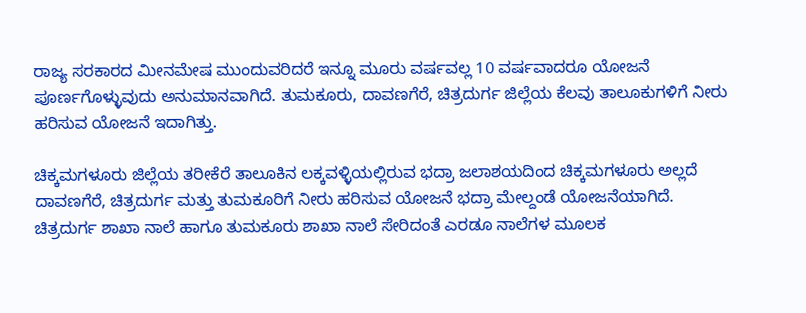ರಾಜ್ಯ ಸರಕಾರದ ಮೀನಮೇಷ ಮುಂದುವರಿದರೆ ಇನ್ನೂ ಮೂರು ವರ್ಷವಲ್ಲ 10 ವರ್ಷವಾದರೂ ಯೋಜನೆ ಪೂರ್ಣಗೊಳ್ಳುವುದು ಅನುಮಾನವಾಗಿದೆ. ತುಮಕೂರು, ದಾವಣಗೆರೆ, ಚಿತ್ರದುರ್ಗ ಜಿಲ್ಲೆಯ ಕೆಲವು ತಾಲೂಕುಗಳಿಗೆ ನೀರು ಹರಿಸುವ ಯೋಜನೆ ಇದಾಗಿತ್ತು.

ಚಿಕ್ಕಮಗಳೂರು ಜಿಲ್ಲೆಯ ತರೀಕೆರೆ ತಾಲೂಕಿನ ಲಕ್ಕವಳ್ಳಿಯಲ್ಲಿರುವ ಭದ್ರಾ ಜಲಾಶಯದಿಂದ ಚಿಕ್ಕಮಗಳೂರು ಅಲ್ಲದೆ ದಾವಣಗೆರೆ, ಚಿತ್ರದುರ್ಗ ಮತ್ತು ತುಮಕೂರಿಗೆ ನೀರು ಹರಿಸುವ ಯೋಜನೆ ಭದ್ರಾ ಮೇಲ್ದಂಡೆ ಯೋಜನೆಯಾಗಿದೆ. ಚಿತ್ರದುರ್ಗ ಶಾಖಾ ನಾಲೆ ಹಾಗೂ ತುಮಕೂರು ಶಾಖಾ ನಾಲೆ ಸೇರಿದಂತೆ ಎರಡೂ ನಾಲೆಗಳ ಮೂಲಕ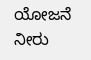ಯೋಜನೆ ನೀರು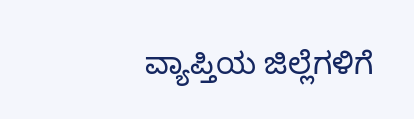ವ್ಯಾಪ್ತಿಯ ಜಿಲ್ಲೆಗಳಿಗೆ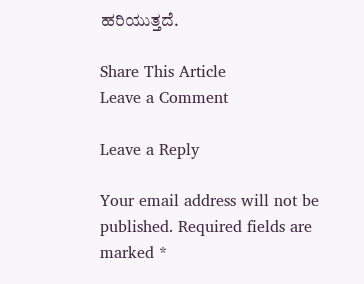ಹರಿಯುತ್ತದೆ.

Share This Article
Leave a Comment

Leave a Reply

Your email address will not be published. Required fields are marked *